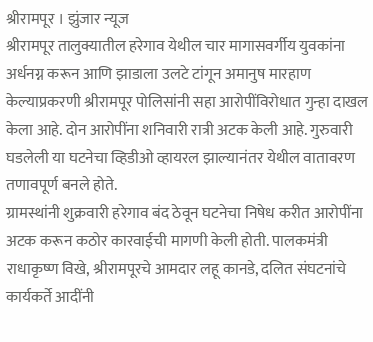श्रीरामपूर । झुंजार न्यूज
श्रीरामपूर तालुक्यातील हरेगाव येथील चार मागासवर्गीय युवकांना अर्धनग्न करून आणि झाडाला उलटे टांगून अमानुष मारहाण केल्याप्रकरणी श्रीरामपूर पोलिसांनी सहा आरोपींविरोधात गुन्हा दाखल केला आहे. दोन आरोपींना शनिवारी रात्री अटक केली आहे. गुरुवारी घडलेली या घटनेचा व्हिडीओ व्हायरल झाल्यानंतर येथील वातावरण तणावपूर्ण बनले होते.
ग्रामस्थांनी शुक्रवारी हरेगाव बंद ठेवून घटनेचा निषेध करीत आरोपींना अटक करून कठोर कारवाईची मागणी केली होती. पालकमंत्री राधाकृष्ण विखे, श्रीरामपूरचे आमदार लहू कानडे, दलित संघटनांचे कार्यकर्ते आदींनी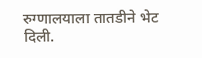रुग्णालयाला तातडीने भेट दिली.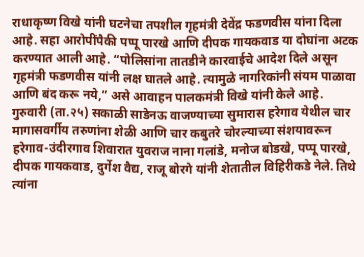राधाकृष्ण विखे यांनी घटनेचा तपशील गृहमंत्री देवेंद्र फडणवीस यांना दिला आहे. सहा आरोपींपैकी पप्पू पारखे आणि दीपक गायकवाड या दोघांना अटक करण्यात आली आहे. “पोलिसांना तातडीने कारवाईचे आदेश दिले असून गृहमंत्री फडणवीस यांनी लक्ष घातले आहे. त्यामुळे नागरिकांनी संयम पाळावा आणि बंद करू नये,” असे आवाहन पालकमंत्री विखे यांनी केले आहे.
गुरुवारी (ता.२५) सकाळी साडेनऊ वाजण्याच्या सुमारास हरेगाव येथील चार मागासवर्गीय तरुणांना शेळी आणि चार कबुतरे चोरल्याच्या संशयावरून हरेगाव-उंदीरगाव शिवारात युवराज नाना गलांडे, मनोज बोडखे, पप्पू पारखे, दीपक गायकवाड, दुर्गेश वैद्य, राजू बोरगे यांनी शेतातील विहिरीकडे नेले. तिथे त्यांना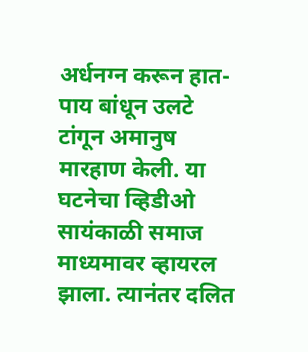अर्धनग्न करून हात-पाय बांधून उलटे टांगून अमानुष मारहाण केली. या घटनेचा व्हिडीओ सायंकाळी समाज माध्यमावर व्हायरल झाला. त्यानंतर दलित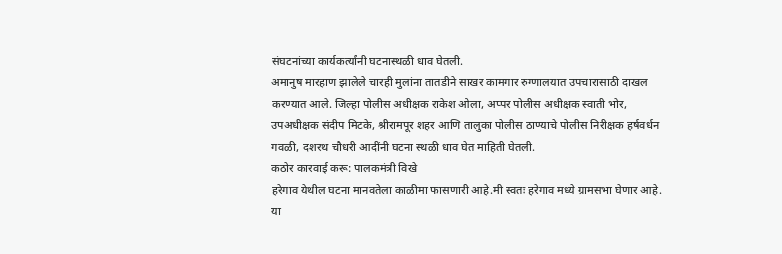संघटनांच्या कार्यकर्त्यांनी घटनास्थळी धाव घेतली.
अमानुष मारहाण झालेले चारही मुलांना तातडीने साखर कामगार रुग्णालयात उपचारासाठी दाखल करण्यात आले. जिल्हा पोलीस अधीक्षक राकेश ओला, अप्पर पोलीस अधीक्षक स्वाती भोर, उपअधीक्षक संदीप मिटके, श्रीरामपूर शहर आणि तालुका पोलीस ठाण्याचे पोलीस निरीक्षक हर्षवर्धन गवळी, दशरथ चौधरी आदींनी घटना स्थळी धाव घेत माहिती घेतली.
कठोर कारवाई करू: पालकमंत्री विखे
हरेगाव येथील घटना मानवतेला काळीमा फासणारी आहे.मी स्वतः हरेगाव मध्ये ग्रामसभा घेणार आहे. या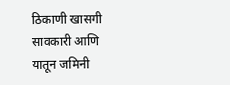ठिकाणी खासगी सावकारी आणि यातून जमिनी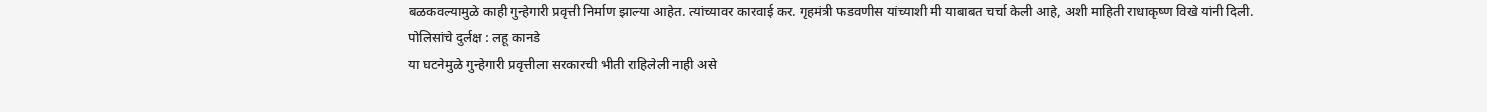बळकवल्यामुळे काही गुन्हेगारी प्रवृत्ती निर्माण झाल्या आहेत. त्यांच्यावर कारवाई कर. गृहमंत्री फडवणीस यांच्याशी मी याबाबत चर्चा केली आहे, अशी माहिती राधाकृष्ण विखे यांनी दिली.
पोलिसांचे दुर्लक्ष : लहू कानडे
या घटनेमुळे गुन्हेगारी प्रवृत्तीला सरकारची भीती राहिलेली नाही असे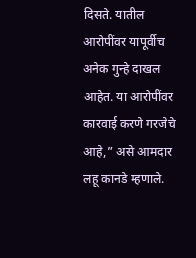दिसते. यातील आरोपींवर यापूर्वीच अनेक गुन्हे दाखल आहेत. या आरोपींवर कारवाई करणे गरजेचे आहे,” असे आमदार लहू कानडे म्हणाले.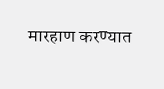मारहाण करण्यात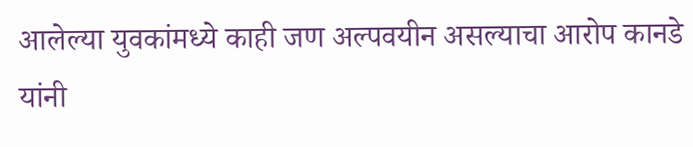आलेल्या युवकांमध्ये काही जण अल्पवयीन असल्याचा आरोप कानडे यांनी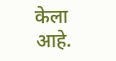केला आहे.